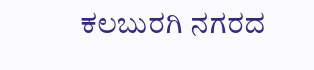ಕಲಬುರಗಿ ನಗರದ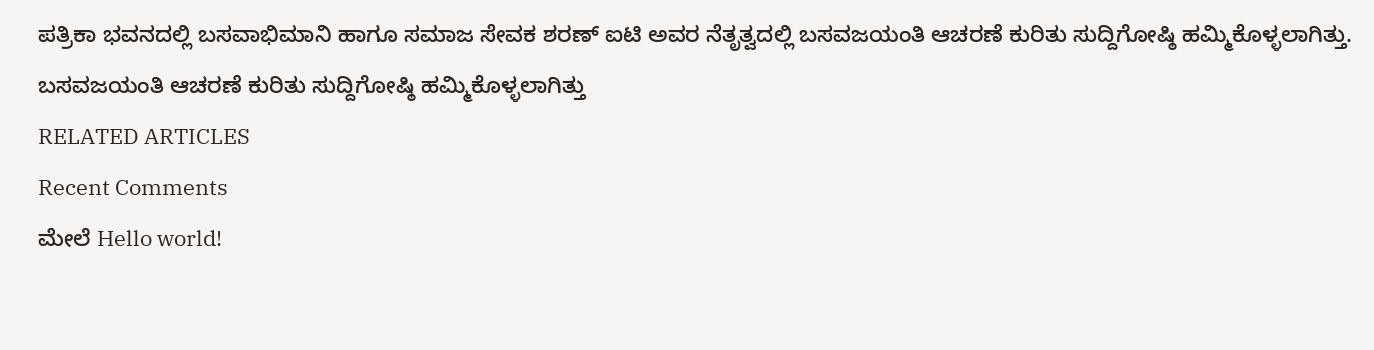ಪತ್ರಿಕಾ ಭವನದಲ್ಲಿ ಬಸವಾಭಿಮಾನಿ ಹಾಗೂ ಸಮಾಜ ಸೇವಕ ಶರಣ್ ಐಟಿ ಅವರ ನೆತೃತ್ವದಲ್ಲಿ ಬಸವಜಯಂತಿ ಆಚರಣೆ ಕುರಿತು ಸುದ್ದಿಗೋಷ್ಠಿ ಹಮ್ಮಿಕೊಳ್ಳಲಾಗಿತ್ತು.
ಬಸವಜಯಂತಿ ಆಚರಣೆ ಕುರಿತು ಸುದ್ದಿಗೋಷ್ಠಿ ಹಮ್ಮಿಕೊಳ್ಳಲಾಗಿತ್ತು
RELATED ARTICLES
Recent Comments
ಮೇಲೆ Hello world!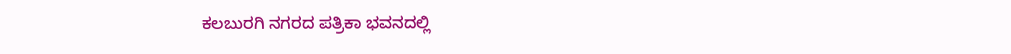ಕಲಬುರಗಿ ನಗರದ ಪತ್ರಿಕಾ ಭವನದಲ್ಲಿ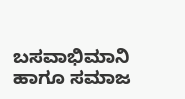ಬಸವಾಭಿಮಾನಿ ಹಾಗೂ ಸಮಾಜ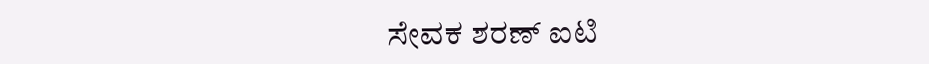ಸೇವಕ ಶರಣ್ ಐಟಿ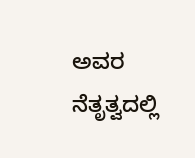ಅವರ ನೆತೃತ್ವದಲ್ಲಿ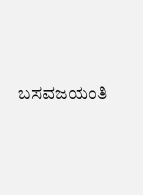ಬಸವಜಯಂತಿ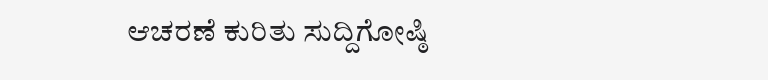ಆಚರಣೆ ಕುರಿತು ಸುದ್ದಿಗೋಷ್ಠಿ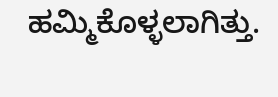ಹಮ್ಮಿಕೊಳ್ಳಲಾಗಿತ್ತು.